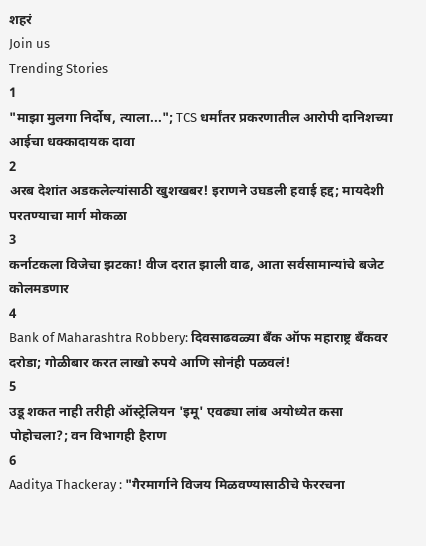शहरं
Join us
Trending Stories
1
"माझा मुलगा निर्दोष, त्याला..."; TCS धर्मांतर प्रकरणातील आरोपी दानिशच्या आईचा धक्कादायक दावा
2
अरब देशांत अडकलेल्यांसाठी खुशखबर! इराणने उघडली हवाई हद्द; मायदेशी परतण्याचा मार्ग मोकळा
3
कर्नाटकला विजेचा झटका! वीज दरात झाली वाढ, आता सर्वसामान्यांचे बजेट कोलमडणार
4
Bank of Maharashtra Robbery: दिवसाढवळ्या बँक ऑफ महाराष्ट्र बँकवर दरोडा; गोळीबार करत लाखो रुपये आणि सोनंही पळवलं!
5
उडू शकत नाही तरीही ऑस्ट्रेलियन 'इमू' एवढ्या लांब अयोध्येत कसा पोहोचला?; वन विभागही हैराण
6
Aaditya Thackeray : "गैरमार्गाने विजय मिळवण्यासाठीचे फेररचना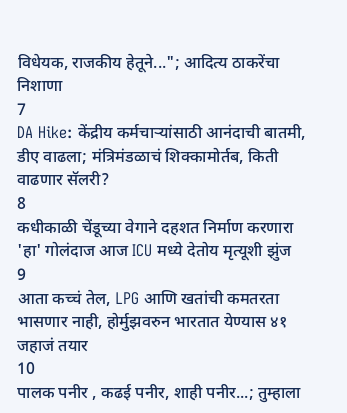विधेयक, राजकीय हेतूने..."; आदित्य ठाकरेंचा निशाणा
7
DA Hike: केंद्रीय कर्मचाऱ्यांसाठी आनंदाची बातमी, डीए वाढला; मंत्रिमंडळाचं शिक्कामोर्तब, किती वाढणार सॅलरी?
8
कधीकाळी चेंडूच्या वेगाने दहशत निर्माण करणारा 'हा' गोलंदाज आज ICU मध्ये देतोय मृत्यूशी झुंज
9
आता कच्चं तेल, LPG आणि खतांची कमतरता भासणार नाही, होर्मुझवरुन भारतात येण्यास ४१ जहाजं तयार
10
पालक पनीर , कढई पनीर, शाही पनीर...; तुम्हाला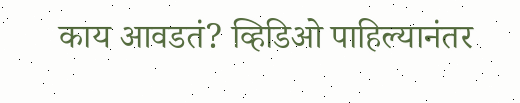काय आवडतं? व्हिडिओ पाहिल्यानंतर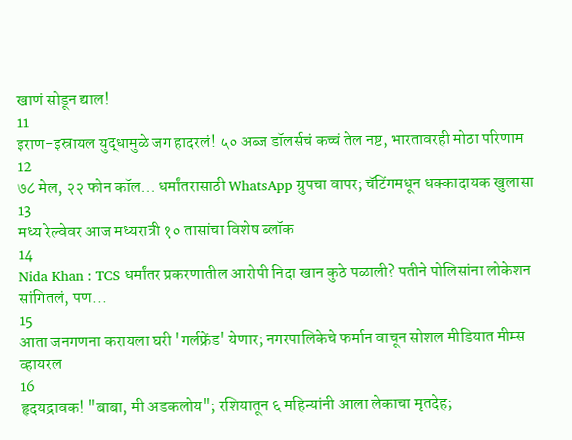खाणं सोडून द्याल!
11
इराण-इस्रायल युद्धामुळे जग हादरलं! ५० अब्ज डॉलर्सचं कच्चं तेल नष्ट, भारतावरही मोठा परिणाम
12
७८ मेल, २२ फोन कॉल... धर्मांतरासाठी WhatsApp ग्रुपचा वापर; चॅटिंगमधून धक्कादायक खुलासा
13
मध्य रेल्वेवर आज मध्यरात्री १० तासांचा विशेष ब्लॉक
14
Nida Khan : TCS धर्मांतर प्रकरणातील आरोपी निदा खान कुठे पळाली? पतीने पोलिसांना लोकेशन सांगितलं, पण...
15
आता जनगणना करायला घरी 'गर्लफ्रेंड' येणार; नगरपालिकेचे फर्मान वाचून सोशल मीडियात मीम्स व्हायरल
16
हृदयद्रावक! "बाबा, मी अडकलोय"; रशियातून ६ महिन्यांनी आला लेकाचा मृतदेह;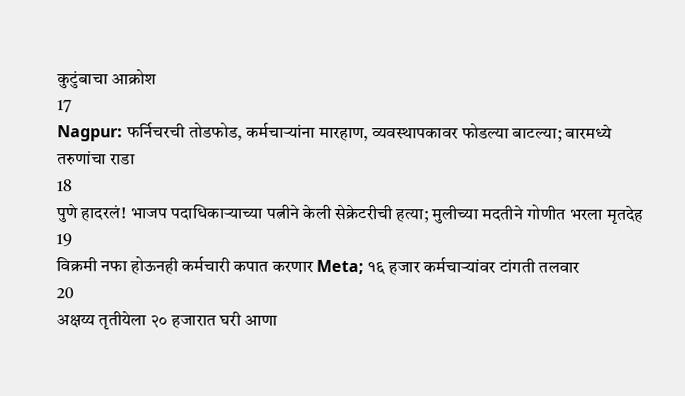कुटुंबाचा आक्रोश
17
Nagpur: फर्निचरची तोडफोड, कर्मचाऱ्यांना मारहाण, व्यवस्थापकावर फोडल्या बाटल्या; बारमध्ये तरुणांचा राडा
18
पुणे हादरलं! भाजप पदाधिकाऱ्याच्या पत्नीने केली सेक्रेटरीची हत्या; मुलीच्या मदतीने गोणीत भरला मृतदेह
19
विक्रमी नफा होऊनही कर्मचारी कपात करणार Meta; १६ हजार कर्मचाऱ्यांवर टांगती तलवार
20
अक्षय्य तृतीयेला २० हजारात घरी आणा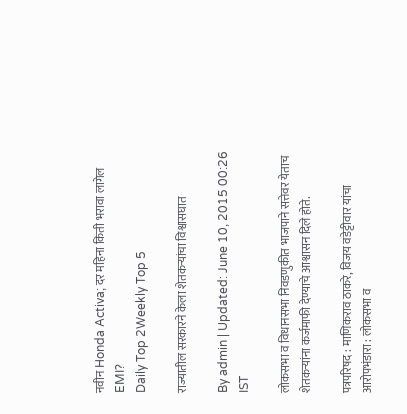नवीन Honda Activa; दर महिना किती भरावा लागेल EMI?
Daily Top 2Weekly Top 5

राज्यातील सरकारने केला शेतकऱ्यांचा विश्वासघात

By admin | Updated: June 10, 2015 00:26 IST

लोकसभा व विधानसभा निवडणुकीत भाजपाने सत्तेवर येताच शेतकऱ्यांना कर्जमाफी देण्याचे आश्वासन दिले होते.

पत्रपरिषद : माणिकराव ठाकरे, विजय वडेट्टीवार यांचा आरोपभंडारा : लोकसभा व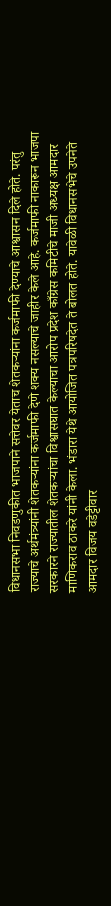विधानसभा निवडणुकीत भाजपाने सत्तेवर येताच शेतकऱ्यांना कर्जमाफी देण्याचे आश्वासन दिले होते. परंतु राज्याचे अर्थमंत्र्यांनी शेतकऱ्यांना कर्जमाफी देणे शक्य नसल्याचे जाहीर केले आहे. कर्जमाफी नाकारून भाजपा सरकारने राज्यातील शेतकऱ्यांचा विश्वासघात केल्याचा आरोप प्रदेश काँग्रेस कमिटीचे माजी अध्यक्ष आमदार माणिकराव ठाकरे यांनी केला. भंडारा येथे आयोजित पत्रपरिषदेत ते बोलत होते. यावेळी विधानसभेचे उपनेते आमदार विजय वडेट्टीवार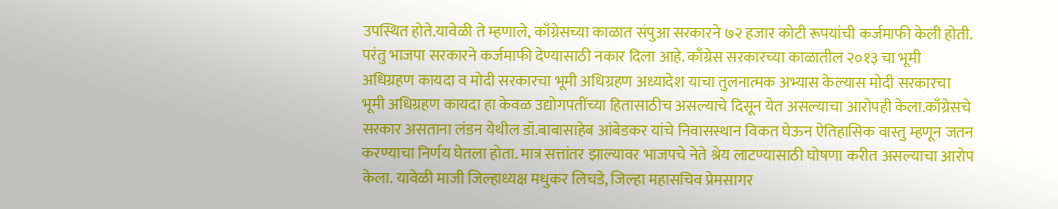उपस्थित होते.यावेळी ते म्हणाले, काँग्रेसच्या काळात संपुआ सरकारने ७२ हजार कोटी रूपयांची कर्जमाफी केली होती. परंतु भाजपा सरकारने कर्जमाफी देण्यासाठी नकार दिला आहे. काँग्रेस सरकारच्या काळातील २०१३ चा भूमी अधिग्रहण कायदा व मोदी सरकारचा भूमी अधिग्रहण अध्यादेश याचा तुलनात्मक अभ्यास केल्यास मोदी सरकारचा भूमी अधिग्रहण कायदा हा केवळ उद्योगपतींच्या हितासाठीच असल्याचे दिसून येत असल्याचा आरोपही केला.काँग्रेसचे सरकार असताना लंडन येथील डॉ.बाबासाहेब आंबेडकर यांचे निवासस्थान विकत घेऊन ऐतिहासिक वास्तु म्हणून जतन करण्याचा निर्णय घेतला होता. मात्र सत्तांतर झाल्यावर भाजपचे नेते श्रेय लाटण्यासाठी घोषणा करीत असल्याचा आरोप केला. यावेळी माजी जिल्हाध्यक्ष मधुकर लिचडे, जिल्हा महासचिव प्रेमसागर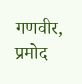गणवीर, प्रमोद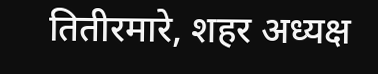तितीरमारे, शहर अध्यक्ष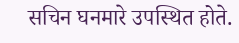सचिन घनमारे उपस्थित होते.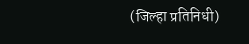(जिल्हा प्रतिनिधी)